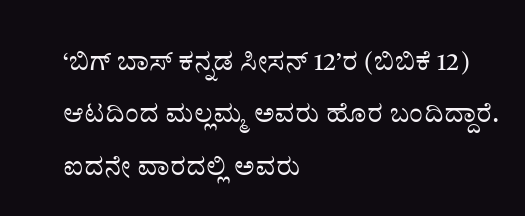‘ಬಿಗ್ ಬಾಸ್ ಕನ್ನಡ ಸೀಸನ್ 12’ರ (ಬಿಬಿಕೆ 12) ಆಟದಿಂದ ಮಲ್ಲಮ್ಮ ಅವರು ಹೊರ ಬಂದಿದ್ದಾರೆ. ಐದನೇ ವಾರದಲ್ಲಿ ಅವರು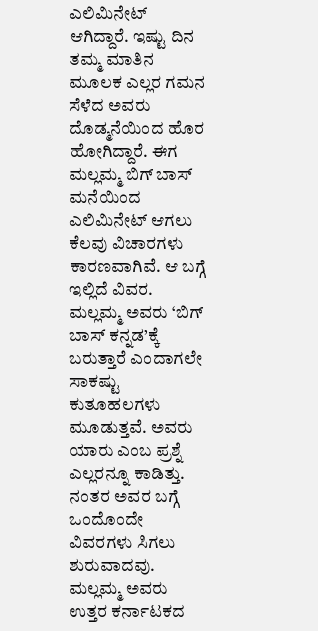ಎಲಿಮಿನೇಟ್ ಆಗಿದ್ದಾರೆ. ಇಷ್ಟು ದಿನ ತಮ್ಮ ಮಾತಿನ ಮೂಲಕ ಎಲ್ಲರ ಗಮನ ಸೆಳೆದ ಅವರು ದೊಡ್ಮನೆಯಿಂದ ಹೊರ ಹೋಗಿದ್ದಾರೆ. ಈಗ ಮಲ್ಲಮ್ಮ ಬಿಗ್ ಬಾಸ್ ಮನೆಯಿಂದ ಎಲಿಮಿನೇಟ್ ಆಗಲು ಕೆಲವು ವಿಚಾರಗಳು ಕಾರಣವಾಗಿವೆ. ಆ ಬಗ್ಗೆ ಇಲ್ಲಿದೆ ವಿವರ.
ಮಲ್ಲಮ್ಮ ಅವರು ‘ಬಿಗ್ ಬಾಸ್ ಕನ್ನಡ’ಕ್ಕೆ ಬರುತ್ತಾರೆ ಎಂದಾಗಲೇ ಸಾಕಷ್ಟು ಕುತೂಹಲಗಳು ಮೂಡುತ್ತವೆ. ಅವರು ಯಾರು ಎಂಬ ಪ್ರಶ್ನೆ ಎಲ್ಲರನ್ನೂ ಕಾಡಿತ್ತು. ನಂತರ ಅವರ ಬಗ್ಗೆ ಒಂದೊಂದೇ ವಿವರಗಳು ಸಿಗಲು ಶುರುವಾದವು. ಮಲ್ಲಮ್ಮ ಅವರು ಉತ್ತರ ಕರ್ನಾಟಕದ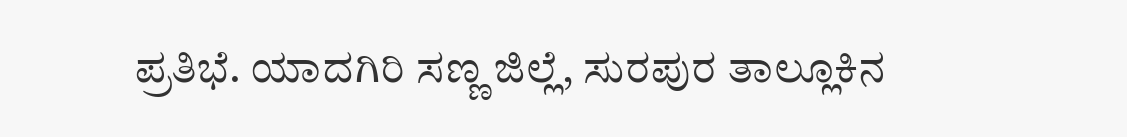ಪ್ರತಿಭೆ. ಯಾದಗಿರಿ ಸಣ್ಣ ಜಿಲ್ಲೆ, ಸುರಪುರ ತಾಲ್ಲೂಕಿನ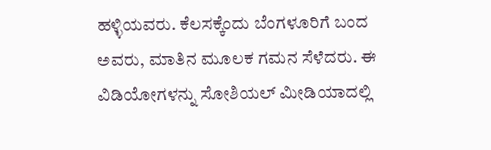ಹಳ್ಳಿಯವರು. ಕೆಲಸಕ್ಕೆಂದು ಬೆಂಗಳೂರಿಗೆ ಬಂದ ಅವರು, ಮಾತಿನ ಮೂಲಕ ಗಮನ ಸೆಳೆದರು. ಈ ವಿಡಿಯೋಗಳನ್ನು ಸೋಶಿಯಲ್ ಮೀಡಿಯಾದಲ್ಲಿ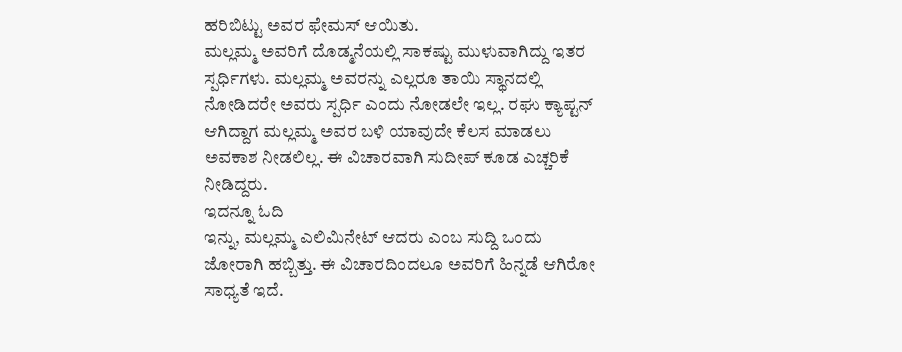ಹರಿಬಿಟ್ಟು ಅವರ ಫೇಮಸ್ ಆಯಿತು.
ಮಲ್ಲಮ್ಮ ಅವರಿಗೆ ದೊಡ್ಮನೆಯಲ್ಲಿ ಸಾಕಷ್ಟು ಮುಳುವಾಗಿದ್ದು ಇತರ ಸ್ಪರ್ಧಿಗಳು. ಮಲ್ಲಮ್ಮ ಅವರನ್ನು ಎಲ್ಲರೂ ತಾಯಿ ಸ್ಥಾನದಲ್ಲಿ ನೋಡಿದರೇ ಅವರು ಸ್ಪರ್ಧಿ ಎಂದು ನೋಡಲೇ ಇಲ್ಲ. ರಘು ಕ್ಯಾಪ್ಟನ್ ಆಗಿದ್ದಾಗ ಮಲ್ಲಮ್ಮ ಅವರ ಬಳಿ ಯಾವುದೇ ಕೆಲಸ ಮಾಡಲು ಅವಕಾಶ ನೀಡಲಿಲ್ಲ. ಈ ವಿಚಾರವಾಗಿ ಸುದೀಪ್ ಕೂಡ ಎಚ್ಚರಿಕೆ ನೀಡಿದ್ದರು.
ಇದನ್ನೂ ಓದಿ
ಇನ್ನು, ಮಲ್ಲಮ್ಮ ಎಲಿಮಿನೇಟ್ ಆದರು ಎಂಬ ಸುದ್ದಿ ಒಂದು ಜೋರಾಗಿ ಹಬ್ಬಿತ್ತು. ಈ ವಿಚಾರದಿಂದಲೂ ಅವರಿಗೆ ಹಿನ್ನಡೆ ಆಗಿರೋ ಸಾಧ್ಯತೆ ಇದೆ.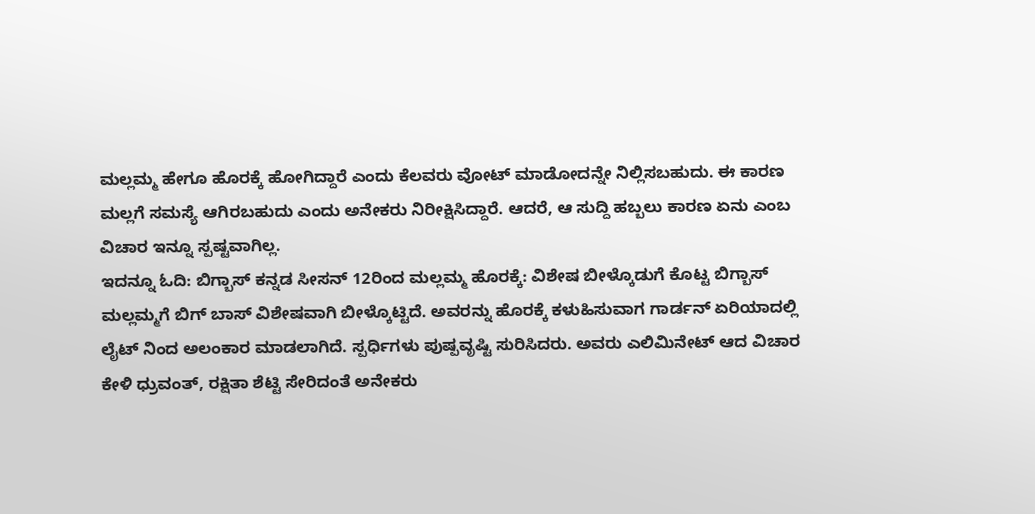ಮಲ್ಲಮ್ಮ ಹೇಗೂ ಹೊರಕ್ಕೆ ಹೋಗಿದ್ದಾರೆ ಎಂದು ಕೆಲವರು ವೋಟ್ ಮಾಡೋದನ್ನೇ ನಿಲ್ಲಿಸಬಹುದು. ಈ ಕಾರಣ ಮಲ್ಲಗೆ ಸಮಸ್ಯೆ ಆಗಿರಬಹುದು ಎಂದು ಅನೇಕರು ನಿರೀಕ್ಷಿಸಿದ್ದಾರೆ. ಆದರೆ, ಆ ಸುದ್ದಿ ಹಬ್ಬಲು ಕಾರಣ ಏನು ಎಂಬ ವಿಚಾರ ಇನ್ನೂ ಸ್ಪಷ್ಟವಾಗಿಲ್ಲ.
ಇದನ್ನೂ ಓದಿ: ಬಿಗ್ಬಾಸ್ ಕನ್ನಡ ಸೀಸನ್ 12ರಿಂದ ಮಲ್ಲಮ್ಮ ಹೊರಕ್ಕೆ: ವಿಶೇಷ ಬೀಳ್ಕೊಡುಗೆ ಕೊಟ್ಟ ಬಿಗ್ಬಾಸ್
ಮಲ್ಲಮ್ಮಗೆ ಬಿಗ್ ಬಾಸ್ ವಿಶೇಷವಾಗಿ ಬೀಳ್ಕೊಟ್ಟಿದೆ. ಅವರನ್ನು ಹೊರಕ್ಕೆ ಕಳುಹಿಸುವಾಗ ಗಾರ್ಡನ್ ಏರಿಯಾದಲ್ಲಿ ಲೈಟ್ ನಿಂದ ಅಲಂಕಾರ ಮಾಡಲಾಗಿದೆ. ಸ್ಪರ್ಧಿಗಳು ಪುಷ್ಪವೃಷ್ಟಿ ಸುರಿಸಿದರು. ಅವರು ಎಲಿಮಿನೇಟ್ ಆದ ವಿಚಾರ ಕೇಳಿ ಧ್ರುವಂತ್, ರಕ್ಷಿತಾ ಶೆಟ್ಟಿ ಸೇರಿದಂತೆ ಅನೇಕರು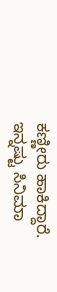ಕಣ್ಣೀರು ಹಾಕಿದ್ದಾರೆ.
ಇನ್ನಷ್ಟು ಸಿನಿಮಾ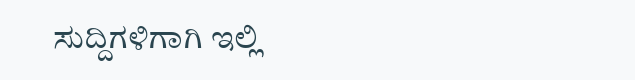ಸುದ್ದಿಗಳಿಗಾಗಿ ಇಲ್ಲಿ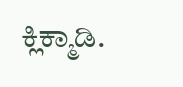ಕ್ಲಿಕ್ಮಾಡಿ.